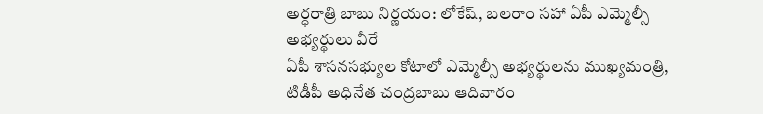అర్ధరాత్రి బాబు నిర్ణయం: లోకేష్, బలరాం సహా ఏపీ ఎమ్మెల్సీ అభ్యర్థులు వీరే
ఏపీ శాసనసభ్యుల కోటాలో ఎమ్మెల్సీ అభ్యర్థులను ముఖ్యమంత్రి, టిడీపీ అధినేత చంద్రబాబు ఆదివారం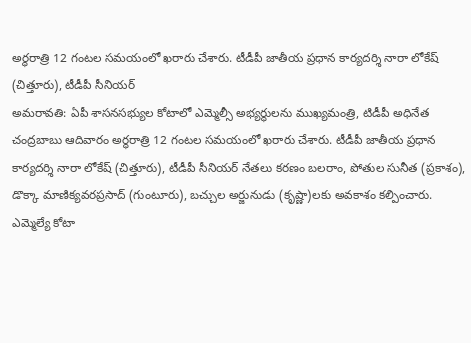అర్ధరాత్రి 12 గంటల సమయంలో ఖరారు చేశారు. టీడీపీ జాతీయ ప్రధాన కార్యదర్శి నారా లోకేష్ (చిత్తూరు), టీడీపీ సీనియర్
అమరావతి: ఏపీ శాసనసభ్యుల కోటాలో ఎమ్మెల్సీ అభ్యర్థులను ముఖ్యమంత్రి, టిడీపీ అధినేత చంద్రబాబు ఆదివారం అర్ధరాత్రి 12 గంటల సమయంలో ఖరారు చేశారు. టీడీపీ జాతీయ ప్రధాన కార్యదర్శి నారా లోకేష్ (చిత్తూరు), టీడీపీ సీనియర్ నేతలు కరణం బలరాం, పోతుల సునీత (ప్రకాశం), డొక్కా మాణిక్యవరప్రసాద్ (గుంటూరు), బచ్చుల అర్జునుడు (కృష్ణా)లకు అవకాశం కల్పించారు.
ఎమ్మెల్యే కోటా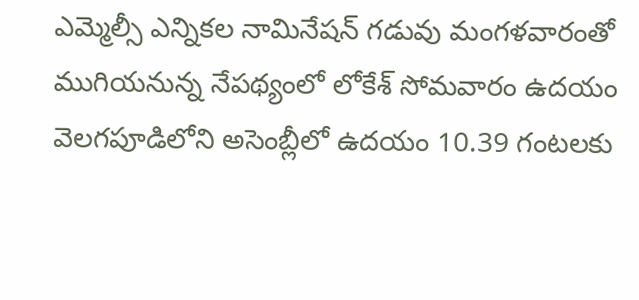ఎమ్మెల్సీ ఎన్నికల నామినేషన్ గడువు మంగళవారంతో ముగియనున్న నేపథ్యంలో లోకేశ్ సోమవారం ఉదయం వెలగపూడిలోని అసెంబ్లీలో ఉదయం 10.39 గంటలకు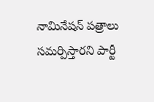నామినేషన్ పత్రాలు సమర్పిస్తారని పార్టీ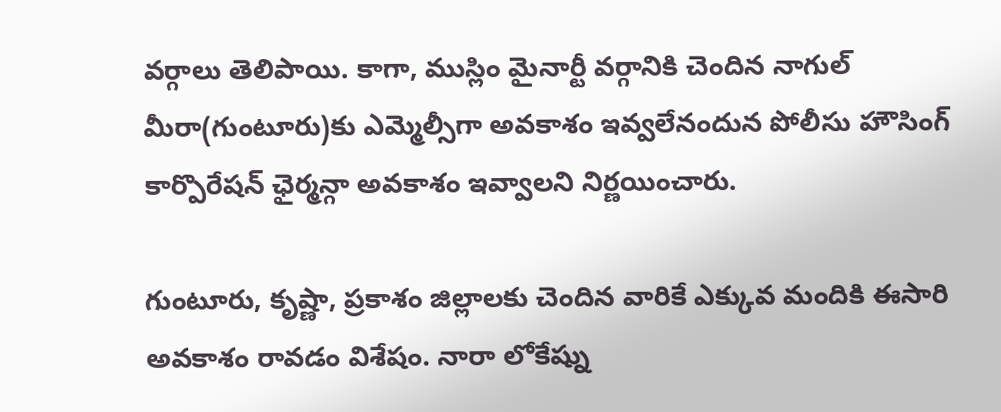వర్గాలు తెలిపాయి. కాగా, ముస్లిం మైనార్టీ వర్గానికి చెందిన నాగుల్ మీరా(గుంటూరు)కు ఎమ్మెల్సీగా అవకాశం ఇవ్వలేనందున పోలీసు హౌసింగ్ కార్పొరేషన్ ఛైర్మన్గా అవకాశం ఇవ్వాలని నిర్ణయించారు.

గుంటూరు, కృష్ణా, ప్రకాశం జిల్లాలకు చెందిన వారికే ఎక్కువ మందికి ఈసారి అవకాశం రావడం విశేషం. నారా లోకేష్ను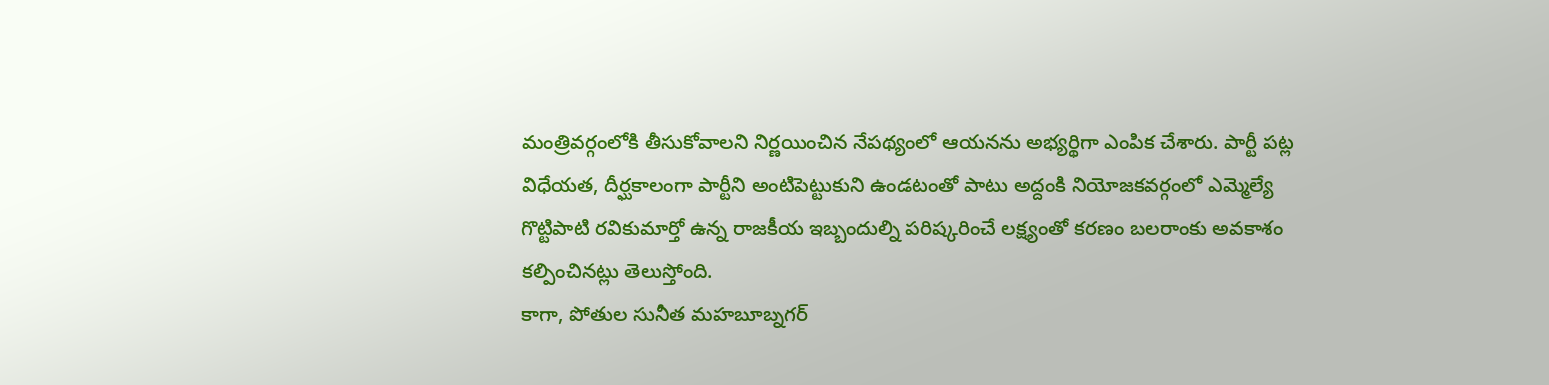మంత్రివర్గంలోకి తీసుకోవాలని నిర్ణయించిన నేపథ్యంలో ఆయనను అభ్యర్థిగా ఎంపిక చేశారు. పార్టీ పట్ల విధేయత, దీర్ఘకాలంగా పార్టీని అంటిపెట్టుకుని ఉండటంతో పాటు అద్దంకి నియోజకవర్గంలో ఎమ్మెల్యే గొట్టిపాటి రవికుమార్తో ఉన్న రాజకీయ ఇబ్బందుల్ని పరిష్కరించే లక్ష్యంతో కరణం బలరాంకు అవకాశం కల్పించినట్లు తెలుస్తోంది.
కాగా, పోతుల సునీత మహబూబ్నగర్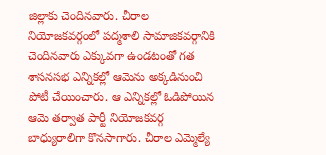జిల్లాకు చెందినవారు. చీరాల నియోజకవర్గంలో పద్మశాలి సామాజికవర్గానికి చెందినవారు ఎక్కువగా ఉండటంతో గత శాసనసభ ఎన్నికల్లో ఆమెను అక్కడినుంచి పోటీ చేయించారు. ఆ ఎన్నికల్లో ఓడిపోయిన ఆమె తర్వాత పార్టీ నియోజకవర్గ బాధ్యురాలిగా కొనసాగారు. చీరాల ఎమ్మెల్యే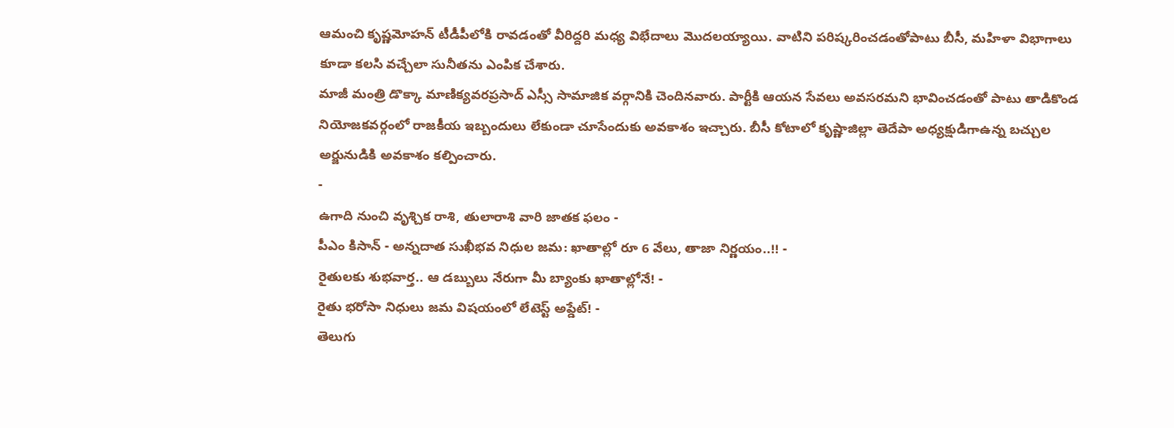ఆమంచి కృష్ణమోహన్ టీడీపీలోకి రావడంతో వీరిద్దరి మధ్య విభేదాలు మొదలయ్యాయి. వాటిని పరిష్కరించడంతోపాటు బీసీ, మహిళా విభాగాలు కూడా కలసి వచ్చేలా సునీతను ఎంపిక చేశారు.
మాజీ మంత్రి డొక్కా మాణిక్యవరప్రసాద్ ఎస్సీ సామాజిక వర్గానికి చెందినవారు. పార్టీకి ఆయన సేవలు అవసరమని భావించడంతో పాటు తాడికొండ నియోజకవర్గంలో రాజకీయ ఇబ్బందులు లేకుండా చూసేందుకు అవకాశం ఇచ్చారు. బీసీ కోటాలో కృష్ణాజిల్లా తెదేపా అధ్యక్షుడిగాఉన్న బచ్చుల అర్జునుడికి అవకాశం కల్పించారు.
-
ఉగాది నుంచి వృశ్చిక రాశి, తులారాశి వారి జాతక ఫలం -
పీఎం కిసాన్ - అన్నదాత సుఖీభవ నిధుల జమ: ఖాతాల్లో రూ 6 వేలు, తాజా నిర్ణయం..!! -
రైతులకు శుభవార్త.. ఆ డబ్బులు నేరుగా మీ బ్యాంకు ఖాతాల్లోనే! -
రైతు భరోసా నిధులు జమ విషయంలో లేటెస్ట్ అప్డేట్! -
తెలుగు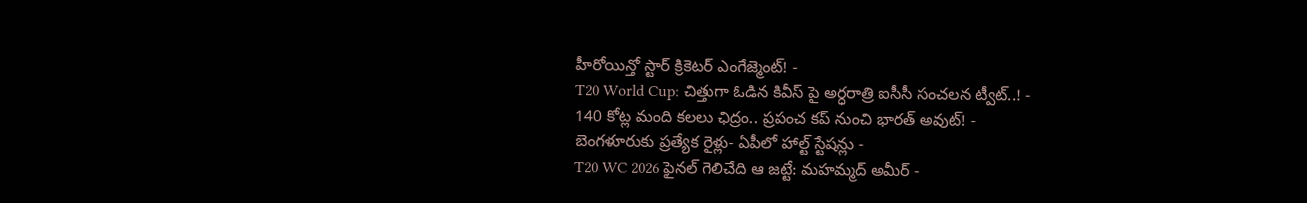హీరోయిన్తో స్టార్ క్రికెటర్ ఎంగేజ్మెంట్! -
T20 World Cup: చిత్తుగా ఓడిన కివీస్ పై అర్ధరాత్రి ఐసీసీ సంచలన ట్వీట్..! -
140 కోట్ల మంది కలలు ఛిద్రం.. ప్రపంచ కప్ నుంచి భారత్ అవుట్! -
బెంగళూరుకు ప్రత్యేక రైళ్లు- ఏపీలో హాల్ట్ స్టేషన్లు -
T20 WC 2026 ఫైనల్ గెలిచేది ఆ జట్టే: మహమ్మద్ అమీర్ -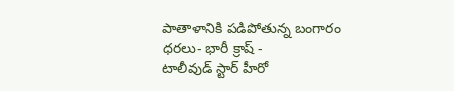పాతాళానికి పడిపోతున్న బంగారం ధరలు- భారీ క్రాష్ -
టాలీవుడ్ స్టార్ హీరో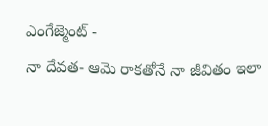ఎంగేజ్మెంట్ -
నా దేవత- ఆమె రాకతోనే నా జీవితం ఇలా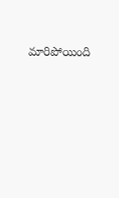మారిపోయింది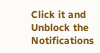Click it and Unblock the Notifications